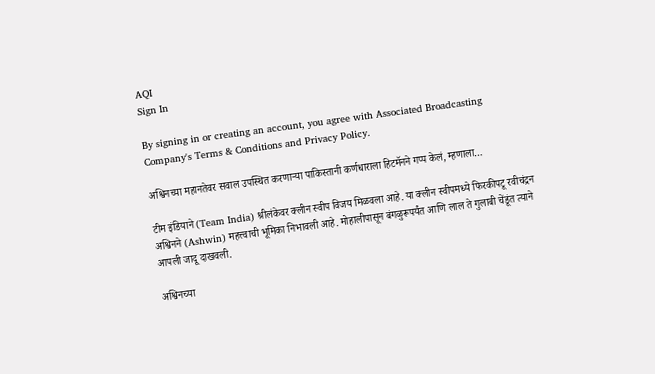AQI
Sign In

By signing in or creating an account, you agree with Associated Broadcasting Company's Terms & Conditions and Privacy Policy.

अश्विनच्या महानतेवर सवाल उपस्थित करणाऱ्या पाकिस्तानी कर्णधाराला हिटमॅनने गप्प केलं, म्हणाला…

टीम इंडियाने (Team India) श्रीलंकेवर क्लीन स्वीप विजय मिळवला आहे. या क्लीन स्वीपमध्ये फिरकीपटू रवीचंद्रन अश्विनने (Ashwin) महत्त्वाची भूमिका निभावली आहे. मोहालीपासून बंगळुरूपर्यंत आणि लाल ते गुलाबी चेंडूंत त्याने आपली जादू दाखवली.

अश्विनच्या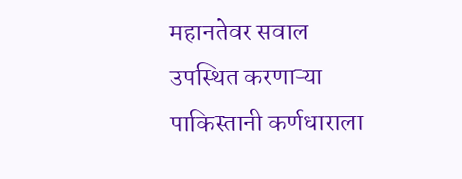महानतेवर सवाल उपस्थित करणाऱ्या पाकिस्तानी कर्णधाराला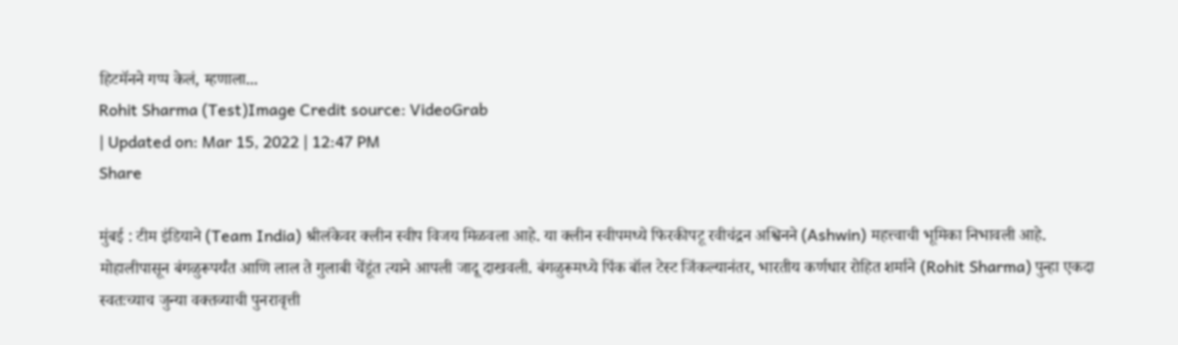हिटमॅनने गप्प केलं, म्हणाला...
Rohit Sharma (Test)Image Credit source: VideoGrab
| Updated on: Mar 15, 2022 | 12:47 PM
Share

मुंबई : टीम इंडियाने (Team India) श्रीलंकेवर क्लीन स्वीप विजय मिळवला आहे. या क्लीन स्वीपमध्ये फिरकीपटू रवीचंद्रन अश्विनने (Ashwin) महत्त्वाची भूमिका निभावली आहे. मोहालीपासून बंगळुरूपर्यंत आणि लाल ते गुलाबी चेंडूंत त्याने आपली जादू दाखवली. बंगळुरूमध्ये पिंक बॉल टेस्ट जिंकल्यानंतर, भारतीय कर्णधार रोहित शर्माने (Rohit Sharma) पुन्हा एकदा स्वतःच्याच जुन्या वक्तव्याची पुनरावृत्ती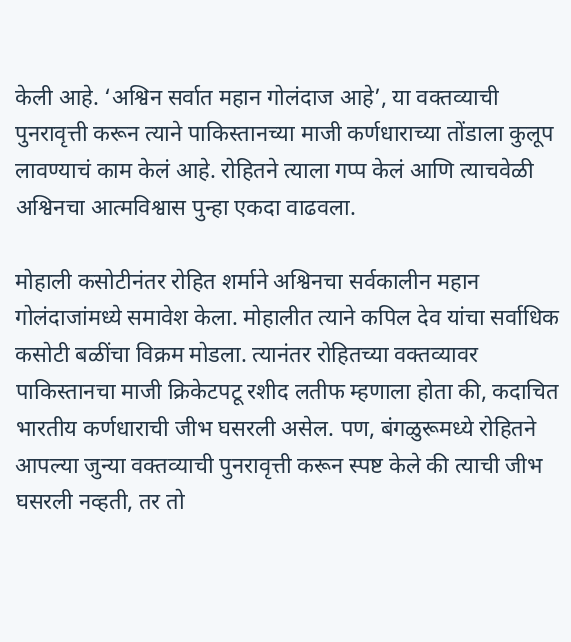केली आहे. ‘अश्विन सर्वात महान गोलंदाज आहे’, या वक्तव्याची पुनरावृत्ती करून त्याने पाकिस्तानच्या माजी कर्णधाराच्या तोंडाला कुलूप लावण्याचं काम केलं आहे. रोहितने त्याला गप्प केलं आणि त्याचवेळी अश्विनचा आत्मविश्वास पुन्हा एकदा वाढवला.

मोहाली कसोटीनंतर रोहित शर्माने अश्विनचा सर्वकालीन महान गोलंदाजांमध्ये समावेश केला. मोहालीत त्याने कपिल देव यांचा सर्वाधिक कसोटी बळींचा विक्रम मोडला. त्यानंतर रोहितच्या वक्तव्यावर पाकिस्तानचा माजी क्रिकेटपटू रशीद लतीफ म्हणाला होता की, कदाचित भारतीय कर्णधाराची जीभ घसरली असेल. पण, बंगळुरूमध्ये रोहितने आपल्या जुन्या वक्तव्याची पुनरावृत्ती करून स्पष्ट केले की त्याची जीभ घसरली नव्हती, तर तो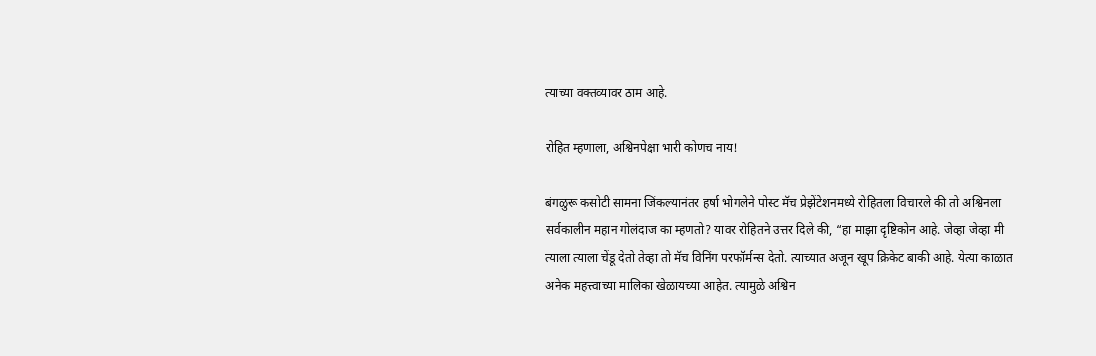त्याच्या वक्तव्यावर ठाम आहे.

रोहित म्हणाला, अश्विनपेक्षा भारी कोणच नाय!

बंगळुरू कसोटी सामना जिंकल्यानंतर हर्षा भोगलेने पोस्ट मॅच प्रेझेंटेशनमध्ये रोहितला विचारले की तो अश्विनला सर्वकालीन महान गोलंदाज का म्हणतो? यावर रोहितने उत्तर दिले की, “हा माझा दृष्टिकोन आहे. जेव्हा जेव्हा मी त्याला त्याला चेंडू देतो तेव्हा तो मॅच विनिंग परफॉर्मन्स देतो. त्याच्यात अजून खूप क्रिकेट बाकी आहे. येत्या काळात अनेक महत्त्वाच्या मालिका खेळायच्या आहेत. त्यामुळे अश्विन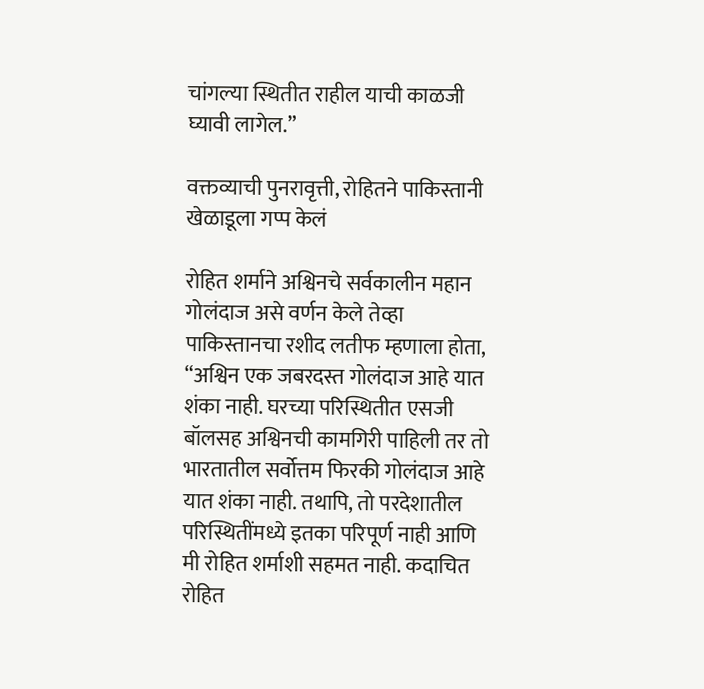चांगल्या स्थितीत राहील याची काळजी घ्यावी लागेल.”

वक्तव्याची पुनरावृत्ती, रोहितने पाकिस्तानी खेळाडूला गप्प केलं

रोहित शर्माने अश्विनचे सर्वकालीन महान गोलंदाज असे वर्णन केले तेव्हा पाकिस्तानचा रशीद लतीफ म्हणाला होता, “अश्विन एक जबरदस्त गोलंदाज आहे यात शंका नाही. घरच्या परिस्थितीत एसजी बॉलसह अश्विनची कामगिरी पाहिली तर तो भारतातील सर्वोत्तम फिरकी गोलंदाज आहे यात शंका नाही. तथापि, तो परदेशातील परिस्थितींमध्ये इतका परिपूर्ण नाही आणि मी रोहित शर्माशी सहमत नाही. कदाचित रोहित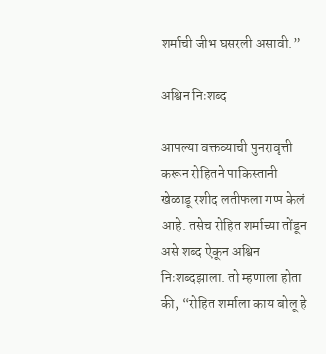शर्माची जीभ घसरली असावी.”

अश्विन निःशब्द

आपल्या वक्तव्याची पुनरावृत्ती करून रोहितने पाकिस्तानी खेळाडू रशीद लतीफला गप्प केलं आहे. तसेच रोहित शर्माच्या तोंडून असे शब्द ऐकून अश्विन निःशब्दझाला. तो म्हणाला होता की, “रोहित शर्माला काय बोलू हे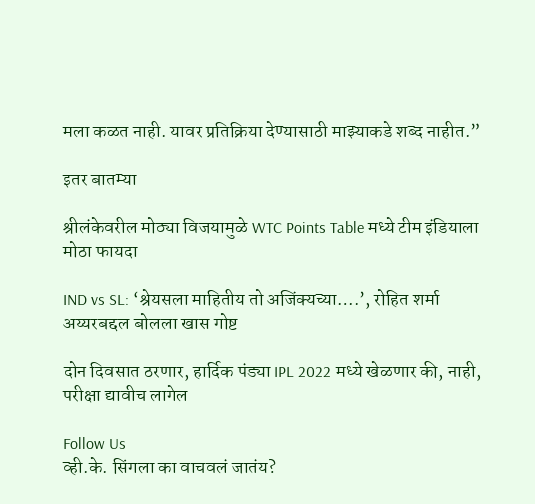मला कळत नाही. यावर प्रतिक्रिया देण्यासाठी माझ्याकडे शब्द नाहीत.”

इतर बातम्या

श्रीलंकेवरील मोठ्या विजयामुळे WTC Points Table मध्ये टीम इंडियाला मोठा फायदा

IND vs SL: ‘श्रेयसला माहितीय तो अजिंक्यच्या….’, रोहित शर्मा अय्यरबद्दल बोलला खास गोष्ट

दोन दिवसात ठरणार, हार्दिक पंड्या IPL 2022 मध्ये खेळणार की, नाही, परीक्षा द्यावीच लागेल

Follow Us
व्ही.के. सिंगला का वाचवलं जातंय?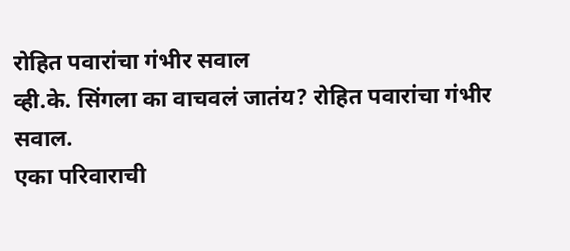रोहित पवारांचा गंभीर सवाल
व्ही.के. सिंगला का वाचवलं जातंय? रोहित पवारांचा गंभीर सवाल.
एका परिवाराची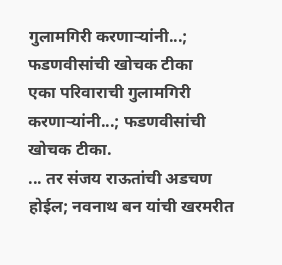गुलामगिरी करणाऱ्यांनी...; फडणवीसांची खोचक टीका
एका परिवाराची गुलामगिरी करणाऱ्यांनी...; फडणवीसांची खोचक टीका.
... तर संजय राऊतांची अडचण होईल; नवनाथ बन यांची खरमरीत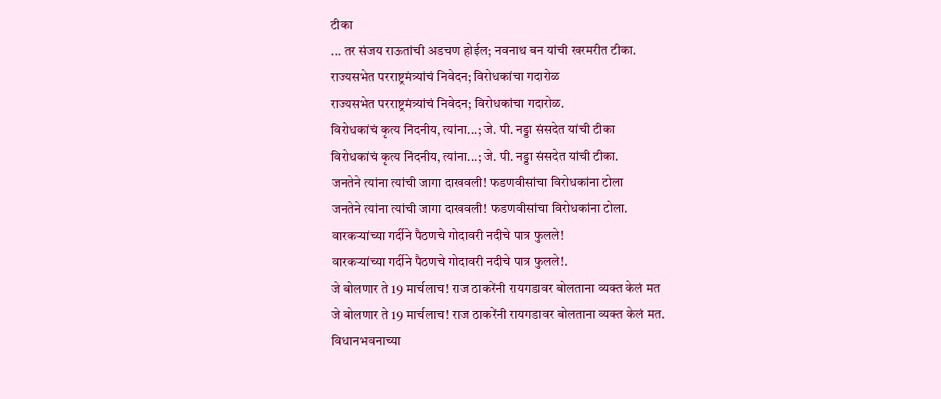टीका
... तर संजय राऊतांची अडचण होईल; नवनाथ बन यांची खरमरीत टीका.
राज्यसभेत परराष्ट्रमंत्र्यांचं निवेदन; विरोधकांचा गदारोळ
राज्यसभेत परराष्ट्रमंत्र्यांचं निवेदन; विरोधकांचा गदारोळ.
विरोधकांचं कृत्य निंदनीय, त्यांना...; जे. पी. नड्डा संसदेत यांची टीका
विरोधकांचं कृत्य निंदनीय, त्यांना...; जे. पी. नड्डा संसदेत यांची टीका.
जनतेने त्यांना त्यांची जागा दाखवली! फडणवीसांचा विरोधकांना टोला
जनतेने त्यांना त्यांची जागा दाखवली! फडणवीसांचा विरोधकांना टोला.
वारकऱ्यांच्या गर्दीने पैठणचे गोदावरी नदीचे पात्र फुलले!
वारकऱ्यांच्या गर्दीने पैठणचे गोदावरी नदीचे पात्र फुलले!.
जे बोलणार ते 19 मार्चलाच! राज ठाकरेंनी रायगडावर बोलताना व्यक्त केलं मत
जे बोलणार ते 19 मार्चलाच! राज ठाकरेंनी रायगडावर बोलताना व्यक्त केलं मत.
विधानभवनाच्या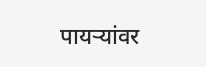पायऱ्यांवर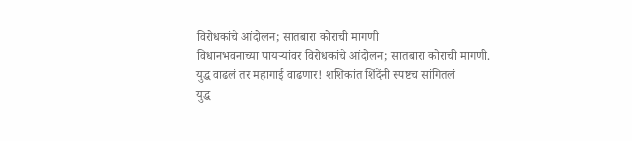विरोधकांचे आंदोलन; सातबारा कोराची मागणी
विधानभवनाच्या पायऱ्यांवर विरोधकांचे आंदोलन; सातबारा कोराची मागणी.
युद्ध वाढलं तर महागाई वाढणार! शशिकांत शिंदेंनी स्पष्टच सांगितलं
युद्ध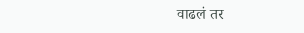वाढलं तर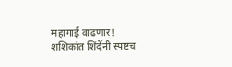महागाई वाढणार! शशिकांत शिंदेंनी स्पष्टच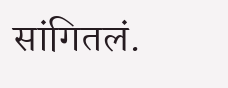सांगितलं.